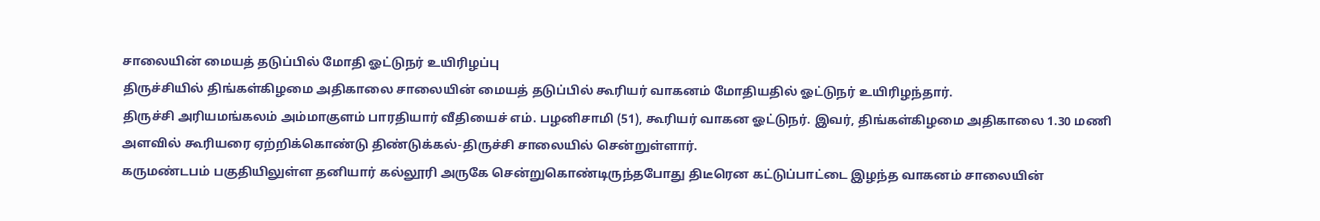சாலையின் மையத் தடுப்பில் மோதி ஓட்டுநர் உயிரிழப்பு
திருச்சியில் திங்கள்கிழமை அதிகாலை சாலையின் மையத் தடுப்பில் கூரியர் வாகனம் மோதியதில் ஓட்டுநர் உயிரிழந்தார்.
திருச்சி அரியமங்கலம் அம்மாகுளம் பாரதியார் வீதியைச் எம். பழனிசாமி (51), கூரியர் வாகன ஓட்டுநர். இவர், திங்கள்கிழமை அதிகாலை 1.30 மணி அளவில் கூரியரை ஏற்றிக்கொண்டு திண்டுக்கல்-திருச்சி சாலையில் சென்றுள்ளார்.
கருமண்டபம் பகுதியிலுள்ள தனியார் கல்லூரி அருகே சென்றுகொண்டிருந்தபோது திடீரென கட்டுப்பாட்டை இழந்த வாகனம் சாலையின்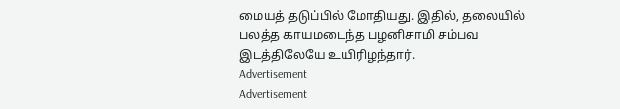மையத் தடுப்பில் மோதியது. இதில், தலையில் பலத்த காயமடைந்த பழனிசாமி சம்பவ இடத்திலேயே உயிரிழந்தார்.
Advertisement
Advertisement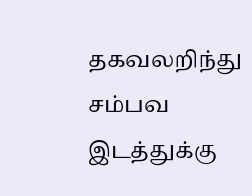தகவலறிந்து சம்பவ இடத்துக்கு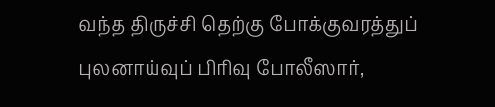வந்த திருச்சி தெற்கு போக்குவரத்துப் புலனாய்வுப் பிரிவு போலீஸார்,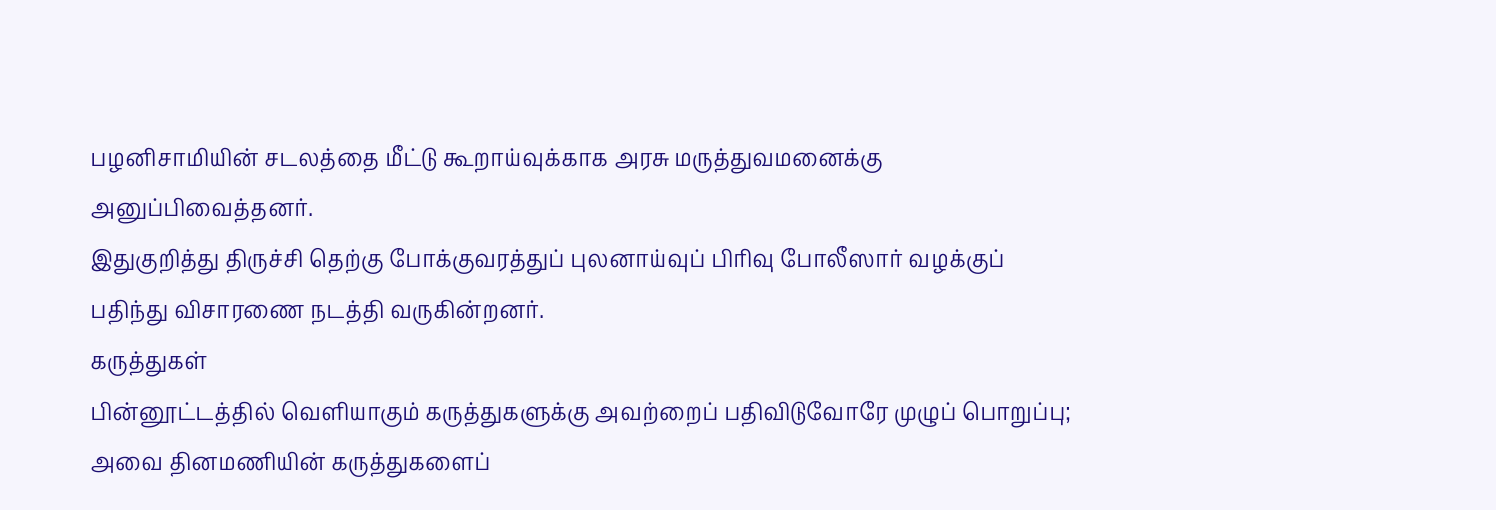பழனிசாமியின் சடலத்தை மீட்டு கூறாய்வுக்காக அரசு மருத்துவமனைக்கு அனுப்பிவைத்தனர்.
இதுகுறித்து திருச்சி தெற்கு போக்குவரத்துப் புலனாய்வுப் பிரிவு போலீஸார் வழக்குப் பதிந்து விசாரணை நடத்தி வருகின்றனர்.
கருத்துகள்
பின்னூட்டத்தில் வெளியாகும் கருத்துகளுக்கு அவற்றைப் பதிவிடுவோரே முழுப் பொறுப்பு; அவை தினமணியின் கருத்துகளைப்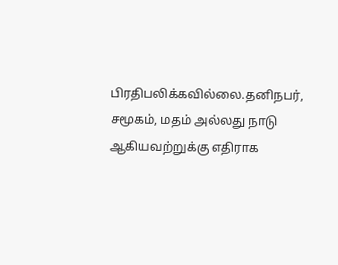பிரதிபலிக்கவில்லை.தனிநபர், சமூகம், மதம் அல்லது நாடு ஆகியவற்றுக்கு எதிராக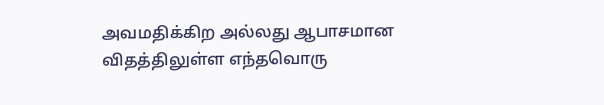அவமதிக்கிற அல்லது ஆபாசமான விதத்திலுள்ள எந்தவொரு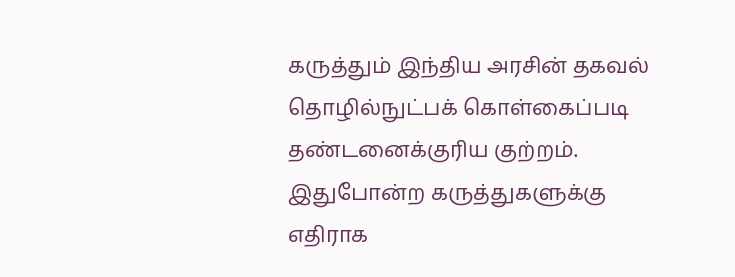கருத்தும் இந்திய அரசின் தகவல் தொழில்நுட்பக் கொள்கைப்படி தண்டனைக்குரிய குற்றம். இதுபோன்ற கருத்துகளுக்கு எதிராக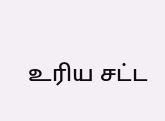உரிய சட்ட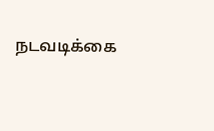நடவடிக்கை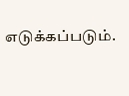எடுக்கப்படும்.